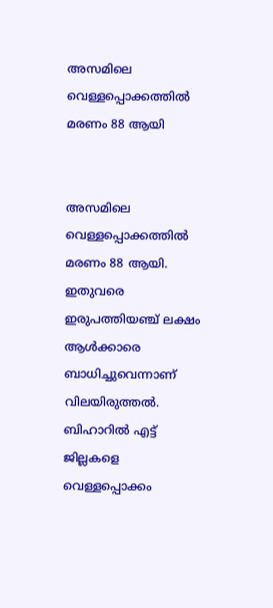അസമിലെ വെള്ളപ്പൊക്കത്തില്‍ മരണം 88 ആയി


അസമിലെ വെള്ളപ്പൊക്കത്തില്‍ മരണം 88 ആയി. ഇതുവരെ ഇരുപത്തിയഞ്ച് ലക്ഷം ആള്‍ക്കാരെ ബാധിച്ചുവെന്നാണ് വിലയിരുത്തല്‍. ബിഹാറില്‍ എട്ട് ജില്ലകളെ വെള്ളപ്പൊക്കം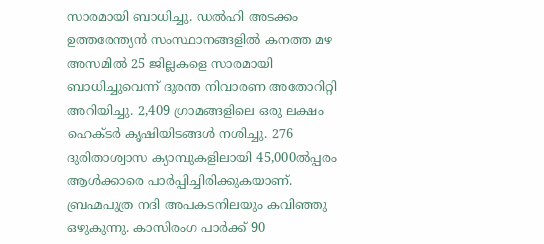സാരമായി ബാധിച്ചു. ഡല്‍ഹി അടക്കം ഉത്തരേന്ത്യന്‍ സംസ്ഥാനങ്ങളില്‍ കനത്ത മഴ അസമില്‍ 25 ജില്ലകളെ സാരമായി ബാധിച്ചുവെന്ന് ദുരന്ത നിവാരണ അതോറിറ്റി അറിയിച്ചു. 2,409 ഗ്രാമങ്ങളിലെ ഒരു ലക്ഷം ഹെക്ടര്‍ കൃഷിയിടങ്ങള്‍ നശിച്ചു. 276 ദുരിതാശ്വാസ ക്യാമ്പുകളിലായി 45,000ല്‍പ്പരം ആള്‍ക്കാരെ പാര്‍പ്പിച്ചിരിക്കുകയാണ്. ബ്രഹ്മപുത്ര നദി അപകടനിലയും കവിഞ്ഞു ഒഴുകുന്നു. കാസിരംഗ പാര്‍ക്ക് 90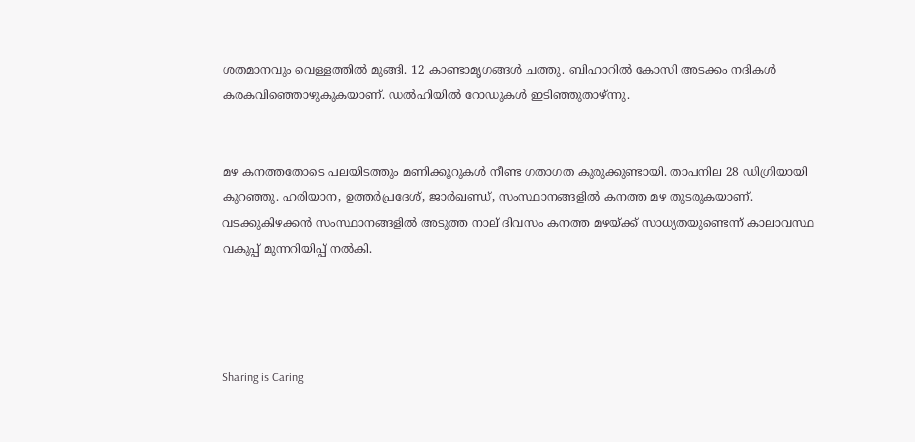ശതമാനവും വെള്ളത്തില്‍ മുങ്ങി. 12 കാണ്ടാമൃഗങ്ങള്‍ ചത്തു. ബിഹാറില്‍ കോസി അടക്കം നദികള്‍ കരകവിഞ്ഞൊഴുകുകയാണ്. ഡല്‍ഹിയില്‍ റോഡുകള്‍ ഇടിഞ്ഞുതാഴ്ന്നു.


മഴ കനത്തതോടെ പലയിടത്തും മണിക്കൂറുകള്‍ നീണ്ട ഗതാഗത കുരുക്കുണ്ടായി. താപനില 28 ഡിഗ്രിയായി കുറഞ്ഞു. ഹരിയാന, ഉത്തര്‍പ്രദേശ്, ജാര്‍ഖണ്ഡ്, സംസ്ഥാനങ്ങളില്‍ കനത്ത മഴ തുടരുകയാണ്. വടക്കുകിഴക്കന്‍ സംസ്ഥാനങ്ങളില്‍ അടുത്ത നാല് ദിവസം കനത്ത മഴയ്ക്ക് സാധ്യതയുണ്ടെന്ന് കാലാവസ്ഥ വകുപ്പ് മുന്നറിയിപ്പ് നല്‍കി.




Sharing is Caring